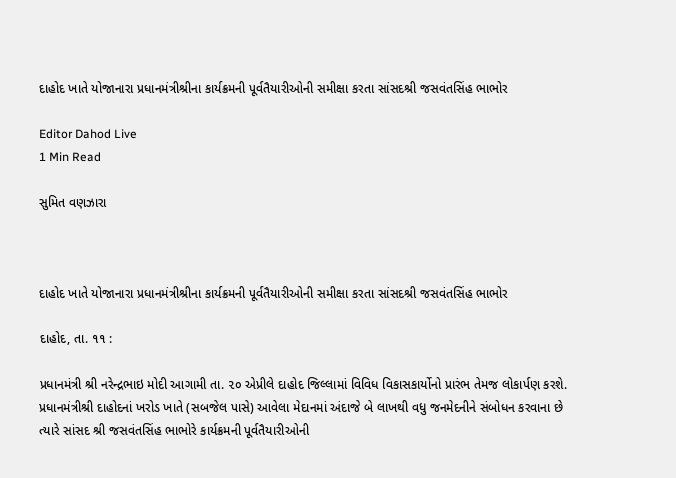દાહોદ ખાતે યોજાનારા પ્રધાનમંત્રીશ્રીના કાર્યક્રમની પૂર્વતૈયારીઓની સમીક્ષા કરતા સાંસદશ્રી જસવંતસિંહ ભાભોર

Editor Dahod Live
1 Min Read

સુમિત વણઝારા



દાહોદ ખાતે યોજાનારા પ્રધાનમંત્રીશ્રીના કાર્યક્રમની પૂર્વતૈયારીઓની સમીક્ષા કરતા સાંસદશ્રી જસવંતસિંહ ભાભોર

દાહોદ, તા. ૧૧ :

પ્રધાનમંત્રી શ્રી નરેન્દ્રભાઇ મોદી આગામી તા. ૨૦ એપ્રીલે દાહોદ જિલ્લામાં વિવિધ વિકાસકાર્યોનો પ્રારંભ તેમજ લોકાર્પણ કરશે. પ્રધાનમંત્રીશ્રી દાહોદનાં ખરોડ ખાતે (સબજેલ પાસે) આવેલા મેદાનમાં અંદાજે બે લાખથી વધુ જનમેદનીને સંબોધન કરવાના છે ત્યારે સાંસદ શ્રી જસવંતસિંહ ભાભોરે કાર્યક્રમની પૂર્વતૈયારીઓની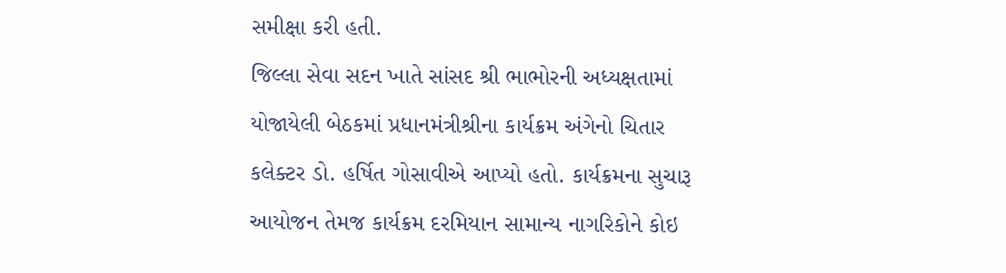સમીક્ષા કરી હતી.
જિલ્લા સેવા સદન ખાતે સાંસદ શ્રી ભાભોરની અધ્યક્ષતામાં યોજાયેલી બેઠકમાં પ્રધાનમંત્રીશ્રીના કાર્યક્રમ અંગેનો ચિતાર કલેક્ટર ડો. હર્ષિત ગોસાવીએ આપ્યો હતો. કાર્યક્રમના સુચારૂ આયોજન તેમજ કાર્યક્રમ દરમિયાન સામાન્ય નાગરિકોને કોઇ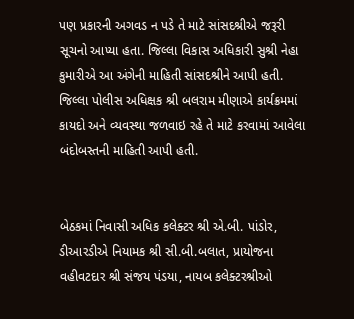પણ પ્રકારની અગવડ ન પડે તે માટે સાંસદશ્રીએ જરૂરી સૂચનો આપ્યા હતા. જિલ્લા વિકાસ અધિકારી સુશ્રી નેહા કુમારીએ આ અંગેની માહિતી સાંસદશ્રીને આપી હતી. જિલ્લા પોલીસ અધિક્ષક શ્રી બલરામ મીણાએ કાર્યક્રમમાં કાયદો અને વ્યવસ્થા જળવાઇ રહે તે માટે કરવામાં આવેલા બંદોબસ્તની માહિતી આપી હતી.


બેઠકમાં નિવાસી અધિક કલેક્ટર શ્રી એ.બી. પાંડોર, ડીઆરડીએ નિયામક શ્રી સી.બી.બલાત, પ્રાયોજના વહીવટદાર શ્રી સંજય પંડયા, નાયબ કલેક્ટરશ્રીઓ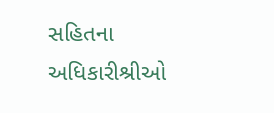સહિતના અધિકારીશ્રીઓ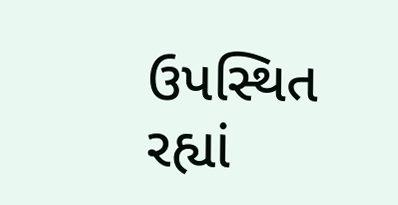ઉપસ્થિત રહ્યાં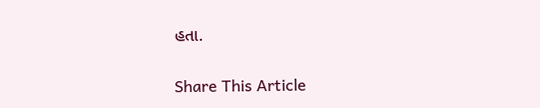હતા.

Share This Article